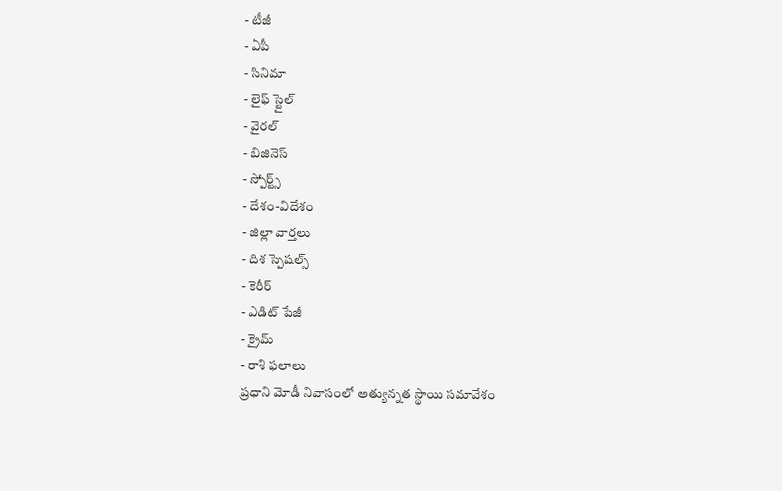- టీజీ
- ఏపీ
- సినిమా
- లైఫ్ స్టైల్
- వైరల్
- బిజినెస్
- స్పోర్ట్స్
- దేశం-విదేశం
- జిల్లా వార్తలు
- దిశ స్పెషల్స్
- కెరీర్
- ఎడిట్ పేజీ
- క్రైమ్
- రాశి ఫలాలు
ప్రధాని మోడీ నివాసంలో అత్యున్నత స్థాయి సమావేశం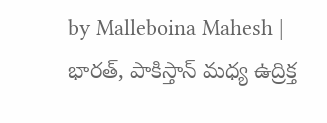by Malleboina Mahesh |
భారత్, పాకిస్తాన్ మధ్య ఉద్రిక్త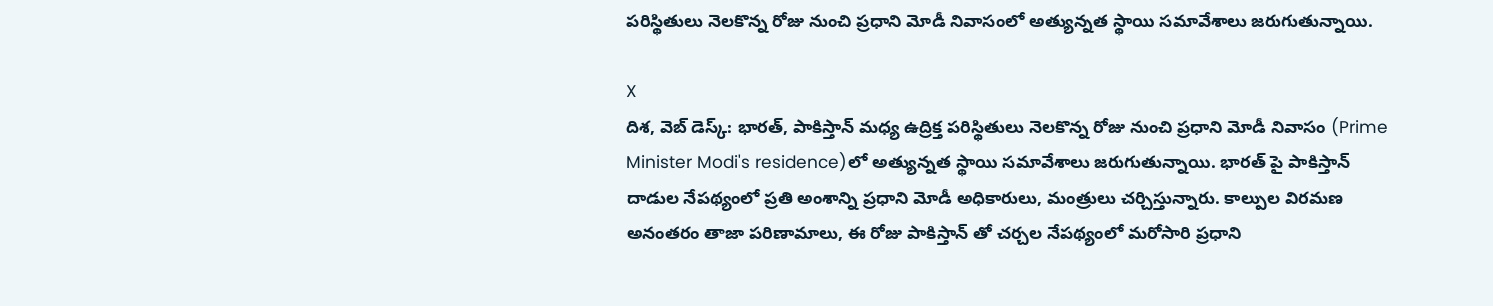పరిస్థితులు నెలకొన్న రోజు నుంచి ప్రధాని మోడీ నివాసంలో అత్యున్నత స్థాయి సమావేశాలు జరుగుతున్నాయి.

X
దిశ, వెబ్ డెస్క్: భారత్, పాకిస్తాన్ మధ్య ఉద్రిక్త పరిస్థితులు నెలకొన్న రోజు నుంచి ప్రధాని మోడీ నివాసం (Prime Minister Modi's residence)లో అత్యున్నత స్థాయి సమావేశాలు జరుగుతున్నాయి. భారత్ పై పాకిస్తాన్ దాడుల నేపథ్యంలో ప్రతి అంశాన్ని ప్రధాని మోడీ అధికారులు, మంత్రులు చర్చిస్తున్నారు. కాల్పుల విరమణ అనంతరం తాజా పరిణామాలు, ఈ రోజు పాకిస్తాన్ తో చర్చల నేపథ్యంలో మరోసారి ప్రధాని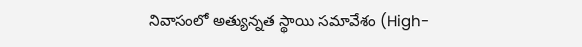నివాసంలో అత్యున్నత స్థాయి సమావేశం (High-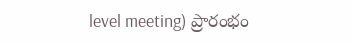level meeting) ప్రారంభం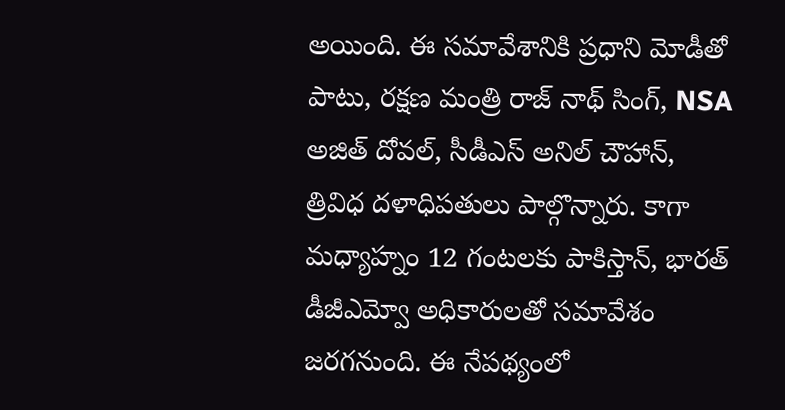అయింది. ఈ సమావేశానికి ప్రధాని మోడీతో పాటు, రక్షణ మంత్రి రాజ్ నాథ్ సింగ్, NSA అజిత్ దోవల్, సీడీఎస్ అనిల్ చౌహాన్, త్రివిధ దళాధిపతులు పాల్గొన్నారు. కాగా మధ్యాహ్నం 12 గంటలకు పాకిస్తాన్, భారత్ డీజీఎమ్వో అధికారులతో సమావేశం జరగనుంది. ఈ నేపథ్యంలో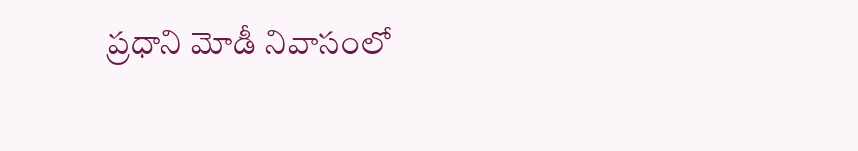ప్రధాని మోడీ నివాసంలో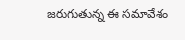జరుగుతున్న ఈ సమావేశం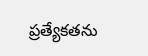ప్రత్యేకతను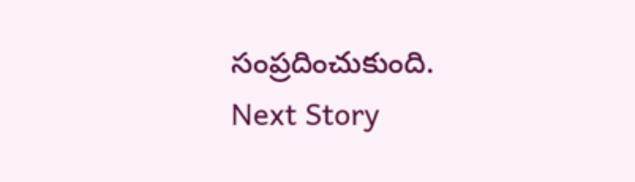సంప్రదించుకుంది.
Next Story